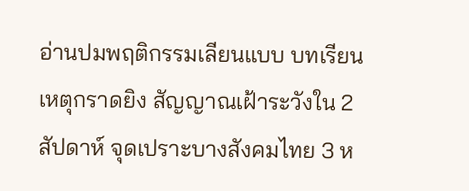อ่านปมพฤติกรรมเลียนแบบ บทเรียนเหตุกราดยิง สัญญาณเฝ้าระวังใน 2 สัปดาห์ จุดเปราะบางสังคมไทย 3 ห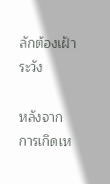ลักต้องเฝ้าระวัง

หลังจากการเกิดเห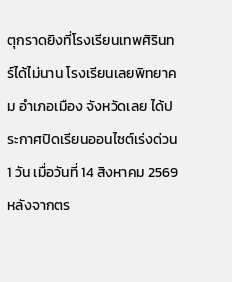ตุกราดยิงที่โรงเรียนเทพศิรินทร์ได้ไม่นาน โรงเรียนเลยพิทยาคม อำเภอเมือง จังหวัดเลย ได้ประกาศปิดเรียนออนไซต์เร่งด่วน 1 วัน เมื่อวันที่ 14 สิงหาคม 2569 หลังจากตร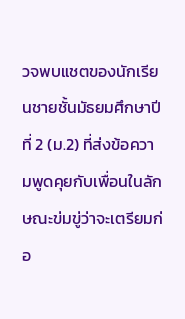วจพบแชตของนักเรียนชายชั้นมัธยมศึกษาปีที่ 2 (ม.2) ที่ส่งข้อความพูดคุยกับเพื่อนในลักษณะข่มขู่ว่าจะเตรียมก่อ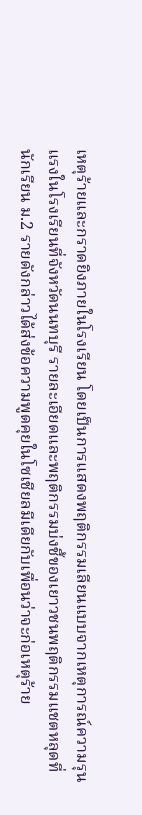เหตุร้ายและกราดยิงภายในโรงเรียน โดยเป็นการแสดงพฤติกรรมเลียนแบบจากเหตุการณ์ความรุนแรงในโรงเรียนที่จังหวัดนนทบุรี รายละเอียดและพฤติกรรมบ่งชี้ของเยาวชนพฤติกรรมแชตหลุดที่นักเรียน ม.2 รายดังกล่าวได้ส่งข้อความพูดคุยในโซเชียลมีเดียกับเพื่อนว่าจะก่อเหตุร้าย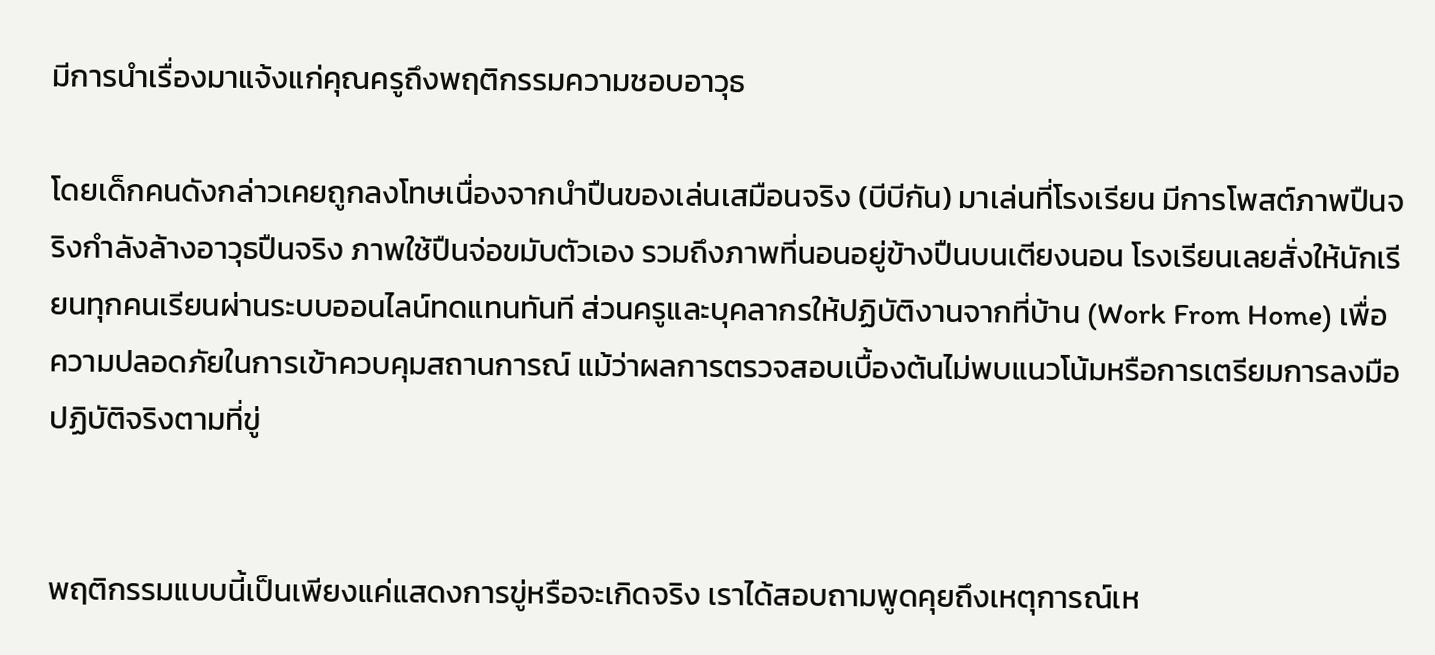มีการนำเรื่องมาแจ้งแก่คุณครูถึงพฤติกรรมความชอบอาวุธ

โดยเด็กคนดังกล่าวเคยถูกลงโทษเนื่องจากนำปืนของเล่นเสมือนจริง (บีบีกัน) มาเล่นที่โรงเรียน มีการโพสต์ภาพปืนจริงกำลังล้างอาวุธปืนจริง ภาพใช้ปืนจ่อขมับตัวเอง รวมถึงภาพที่นอนอยู่ข้างปืนบนเตียงนอน โรงเรียนเลยสั่งให้นักเรียนทุกคนเรียนผ่านระบบออนไลน์ทดแทนทันที ส่วนครูและบุคลากรให้ปฏิบัติงานจากที่บ้าน (Work From Home) เพื่อความปลอดภัยในการเข้าควบคุมสถานการณ์ แม้ว่าผลการตรวจสอบเบื้องต้นไม่พบแนวโน้มหรือการเตรียมการลงมือปฏิบัติจริงตามที่ขู่


พฤติกรรมแบบนี้เป็นเพียงแค่แสดงการขู่หรือจะเกิดจริง เราได้สอบถามพูดคุยถึงเหตุการณ์เห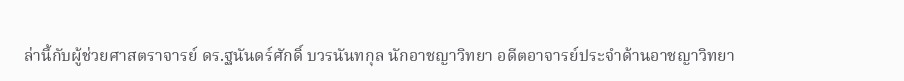ล่านี้กับผู้ช่วยศาสตราจารย์ ดร.ฐนันดร์ศักดิ์ บวรนันทกุล นักอาชญาวิทยา อดีตอาจารย์ประจำด้านอาชญาวิทยา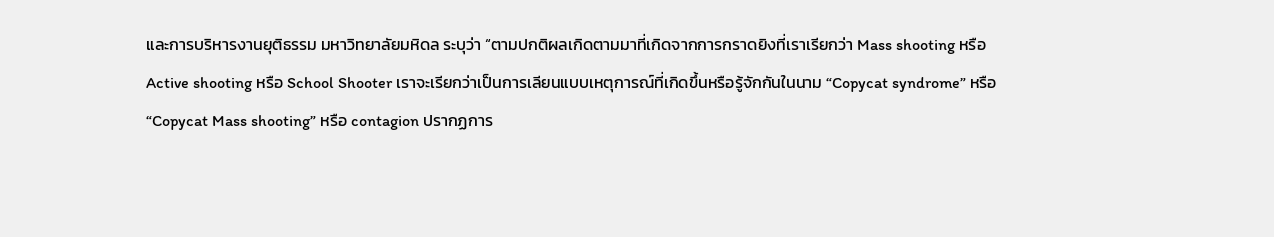และการบริหารงานยุติธรรม มหาวิทยาลัยมหิดล ระบุว่า “ตามปกติผลเกิดตามมาที่เกิดจากการกราดยิงที่เราเรียกว่า Mass shooting หรือ Active shooting หรือ School Shooter เราจะเรียกว่าเป็นการเลียนแบบเหตุการณ์ที่เกิดขึ้นหรือรู้จักกันในนาม “Copycat syndrome” หรือ “Copycat Mass shooting” หรือ contagion ปรากฏการ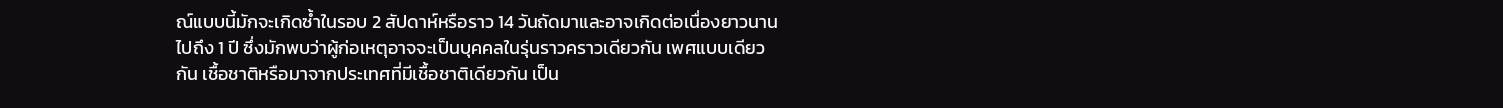ณ์แบบนี้มักจะเกิดซ้ำในรอบ 2 สัปดาห์หรือราว 14 วันถัดมาและอาจเกิดต่อเนื่องยาวนานไปถึง 1 ปี ซึ่งมักพบว่าผู้ก่อเหตุอาจจะเป็นบุคคลในรุ่นราวคราวเดียวกัน เพศแบบเดียวกัน เชื้อชาติหรือมาจากประเทศที่มีเชื้อชาติเดียวกัน เป็น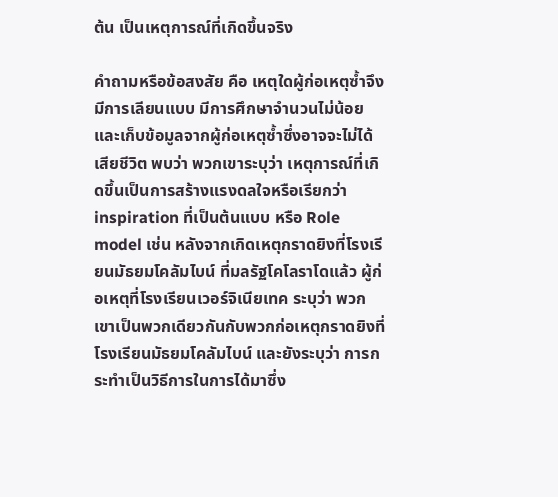ต้น เป็นเหตุการณ์ที่เกิดขึ้นจริง

คำถามหรือข้อสงสัย คือ เหตุใดผู้ก่อเหตุซ้ำจึงมีการเลียนแบบ มีการศึกษาจำนวนไม่น้อยและเก็บข้อมูลจากผู้ก่อเหตุซ้ำซึ่งอาจจะไม่ได้เสียชีวิต พบว่า พวกเขาระบุว่า เหตุการณ์ที่เกิดขึ้นเป็นการสร้างแรงดลใจหรือเรียกว่า inspiration ที่เป็นต้นแบบ หรือ Role model เช่น หลังจากเกิดเหตุกราดยิงที่โรงเรียนมัธยมโคลัมไบน์ ที่มลรัฐโคโลราโดแล้ว ผู้ก่อเหตุที่โรงเรียนเวอร์จิเนียเทค ระบุว่า พวกเขาเป็นพวกเดียวกันกับพวกก่อเหตุกราดยิงที่โรงเรียนมัธยมโคลัมไบน์ และยังระบุว่า การกระทำเป็นวิธีการในการได้มาซึ่ง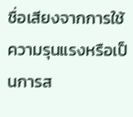ชื่อเสียงจากการใช้ความรุนแรงหรือเป็นการส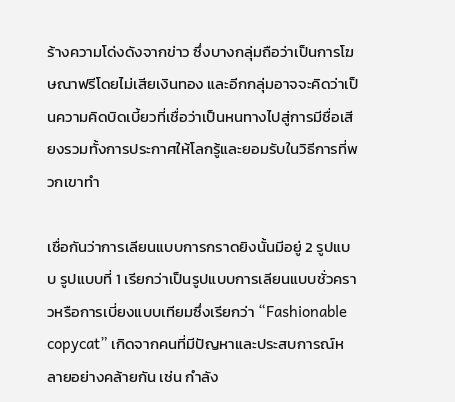ร้างความโด่งดังจากข่าว ซึ่งบางกลุ่มถือว่าเป็นการโฆษณาฟรีโดยไม่เสียเงินทอง และอีกกลุ่มอาจจะคิดว่าเป็นความคิดบิดเบี้ยวที่เชื่อว่าเป็นหนทางไปสู่การมีชื่อเสียงรวมทั้งการประกาศให้โลกรู้และยอมรับในวิธีการที่พวกเขาทำ

เชื่อกันว่าการเลียนแบบการกราดยิงนั้นมีอยู่ 2 รูปแบบ รูปแบบที่ 1 เรียกว่าเป็นรูปแบบการเลียนแบบชั่วคราวหรือการเบี่ยงแบบเทียมซึ่งเรียกว่า “Fashionable copycat” เกิดจากคนที่มีปัญหาและประสบการณ์หลายอย่างคล้ายกัน เช่น กำลัง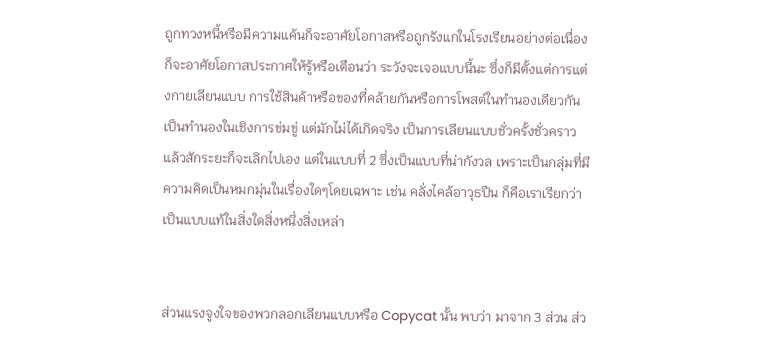ถูกทวงหนี้หรือมีความแค้นก็จะอาศัยโอกาสหรือถูกรังแกในโรงเรียนอย่างต่อเนื่อง ก็จะอาศัยโอกาสประกาศให้รู้หรือเตือนว่า ระวังจะเจอแบบนี้นะ ซึ่งก็มีตั้งแต่การแต่งกายเลียนแบบ การใช้สินค้าหรือของที่คล้ายกันหรือการโพสต์ในทำนองเดียวกันเป็นทำนองในเชิงการข่มขู่ แต่มักไม่ได้เกิดจริง เป็นการเลียนแบบชั่วครั้งชั่วคราวแล้วสักระยะก็จะเลิกไปเอง แต่ในแบบที่ 2 ซึ่งเป็นแบบที่น่ากังวล เพราะเป็นกลุ่มที่มีความคิดเป็นหมกมุ่นในเรื่องใดๆโดยเฉพาะ เช่น คลั่งไคล้อาวุธปืน ก็คือเราเรียกว่าเป็นแบบแท้ในสิ่งใดสิ่งหนึ่งสิ่งเหล่า


ส่วนแรงจูงใจของพวกลอกเลียนแบบหรือ Copycat นั้น พบว่า มาจาก 3 ส่วน ส่ว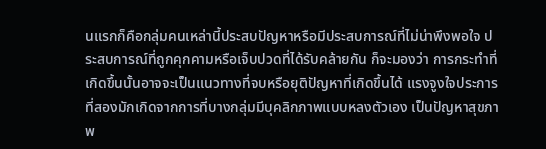นแรกก็คือกลุ่มคนเหล่านี้ประสบปัญหาหรือมีประสบการณ์ที่ไม่น่าพึงพอใจ ประสบการณ์ที่ถูกคุกคามหรือเจ็บปวดที่ได้รับคล้ายกัน ก็จะมองว่า การกระทำที่เกิดขึ้นนั้นอาจจะเป็นแนวทางที่จบหรือยุติปัญหาที่เกิดขึ้นได้ แรงจูงใจประการที่สองมักเกิดจากการที่บางกลุ่มมีบุคลิกภาพแบบหลงตัวเอง เป็นปัญหาสุขภาพ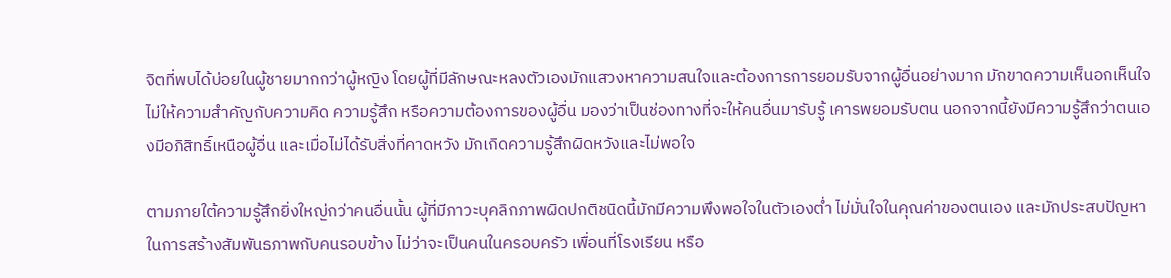จิตที่พบได้บ่อยในผู้ชายมากกว่าผู้หญิง โดยผู้ที่มีลักษณะหลงตัวเองมักแสวงหาความสนใจและต้องการการยอมรับจากผู้อื่นอย่างมาก มักขาดความเห็นอกเห็นใจ ไม่ให้ความสำคัญกับความคิด ความรู้สึก หรือความต้องการของผู้อื่น มองว่าเป็นช่องทางที่จะให้คนอื่นมารับรู้ เคารพยอมรับตน นอกจากนี้ยังมีความรู้สึกว่าตนเองมีอภิสิทธิ์เหนือผู้อื่น และเมื่อไม่ได้รับสิ่งที่คาดหวัง มักเกิดความรู้สึกผิดหวังและไม่พอใจ

ตามภายใต้ความรู้สึกยิ่งใหญ่กว่าคนอื่นนั้น ผู้ที่มีภาวะบุคลิกภาพผิดปกติชนิดนี้มักมีความพึงพอใจในตัวเองต่ำ ไม่มั่นใจในคุณค่าของตนเอง และมักประสบปัญหาในการสร้างสัมพันธภาพกับคนรอบข้าง ไม่ว่าจะเป็นคนในครอบครัว เพื่อนที่โรงเรียน หรือ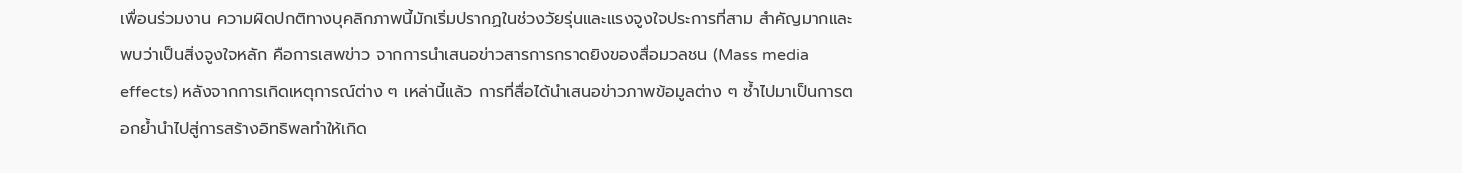เพื่อนร่วมงาน ความผิดปกติทางบุคลิกภาพนี้มักเริ่มปรากฏในช่วงวัยรุ่นและแรงจูงใจประการที่สาม สำคัญมากและพบว่าเป็นสิ่งจูงใจหลัก คือการเสพข่าว จากการนำเสนอข่าวสารการกราดยิงของสื่อมวลชน (Mass media effects) หลังจากการเกิดเหตุการณ์ต่าง ๆ เหล่านี้แล้ว การที่สื่อได้นำเสนอข่าวภาพข้อมูลต่าง ๆ ซ้ำไปมาเป็นการตอกย้ำนำไปสู่การสร้างอิทธิพลทำให้เกิด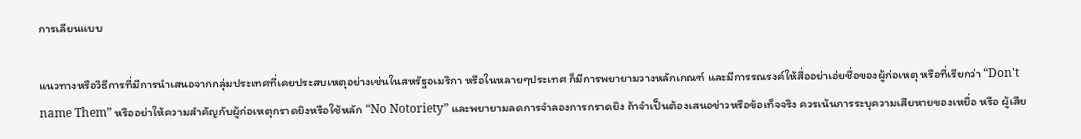การเลียนแบบ

แนวทางหรือวิธีการที่มีการนำเสนอจากกลุ่มประเทศที่เคยประสบเหตุอย่างเช่นในสหรัฐอเมริกา หรือในหลายๆประเทศ ก็มีการพยายามวางหลักเกณฑ์ และมีการรณรงค์ให้สื่ออย่าเอ่ยชื่อของผู้ก่อเหตุ หรือที่เรียกว่า “Don't name Them” หรืออย่าให้ความสำคัญกับผู้ก่อเหตุกราดยิงหรือใช้หลัก “No Notoriety” และพยายามลดการจำลองการกราดยิง ถ้าจำเป็นต้องเสนอข่าวหรือข้อเท็จจริง ควรเน้นการระบุความเสียหายของเหยื่อ หรือ ผู้เสีย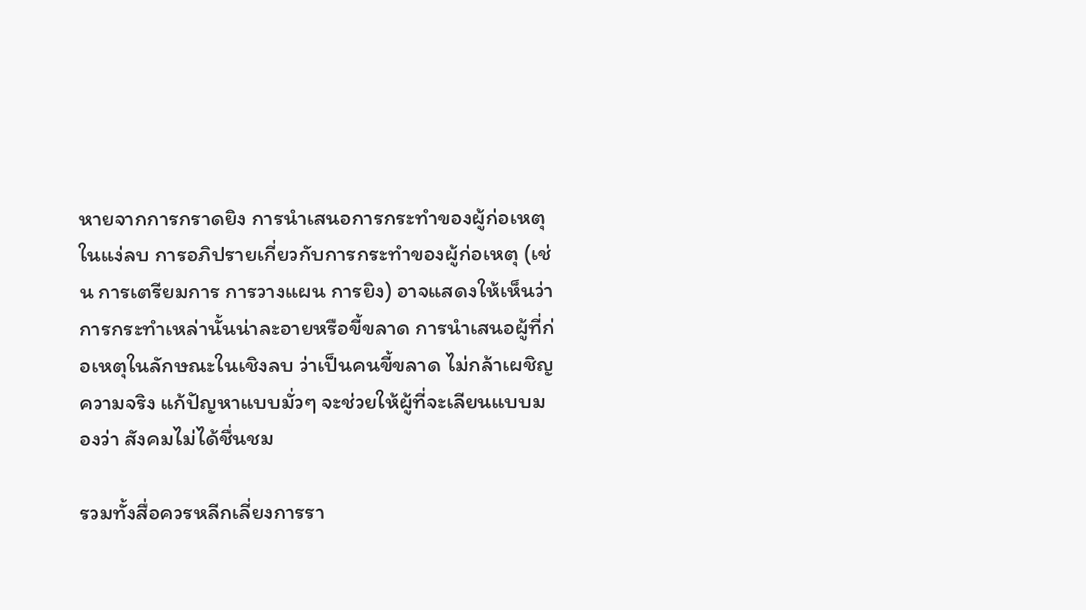หายจากการกราดยิง การนำเสนอการกระทำของผู้ก่อเหตุในแง่ลบ การอภิปรายเกี่ยวกับการกระทำของผู้ก่อเหตุ (เช่น การเตรียมการ การวางแผน การยิง) อาจแสดงให้เห็นว่าการกระทำเหล่านั้นน่าละอายหรือขี้ขลาด การนำเสนอผู้ที่ก่อเหตุในลักษณะในเชิงลบ ว่าเป็นคนขี้ขลาด ไม่กล้าเผชิญความจริง แก้ปัญหาแบบมั่วๆ จะช่วยให้ผู้ที่จะเลียนแบบมองว่า สังคมไม่ได้ชื่นชม

รวมทั้งสื่อควรหลีกเลี่ยงการรา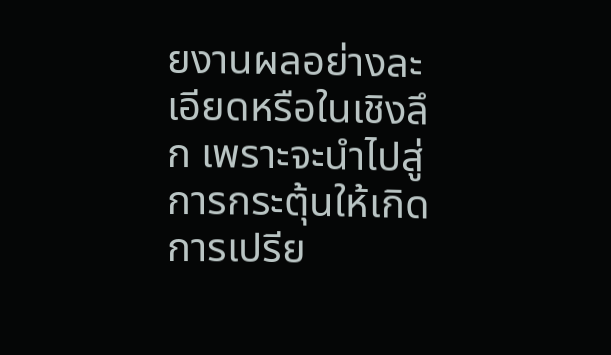ยงานผลอย่างละเอียดหรือในเชิงลึก เพราะจะนำไปสู่การกระตุ้นให้เกิดการเปรีย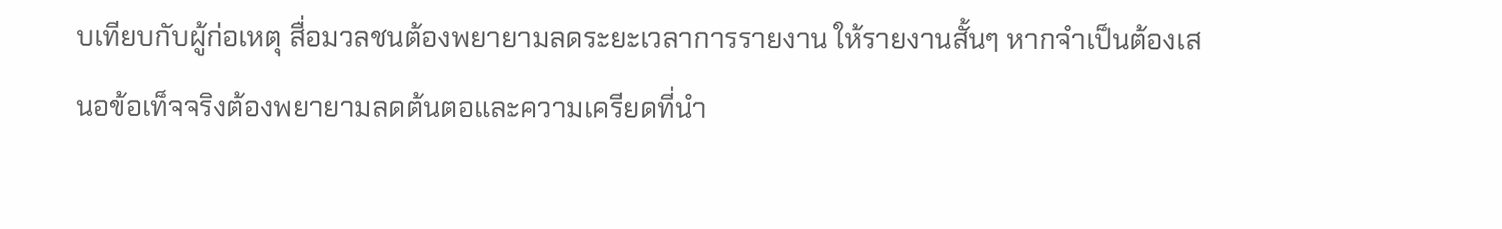บเทียบกับผู้ก่อเหตุ สื่อมวลชนต้องพยายามลดระยะเวลาการรายงาน ให้รายงานสั้นๆ หากจำเป็นต้องเสนอข้อเท็จจริงต้องพยายามลดต้นตอและความเครียดที่นำ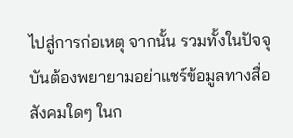ไปสู่การก่อเหตุ จากนั้น รวมทั้งในปัจจุบันต้องพยายามอย่าแชร์ข้อมูลทางสื่อสังคมใดๆ ในก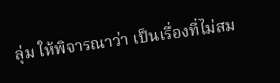ลุ่ม ให้พิจารณาว่า เป็นเรื่องที่ไม่สม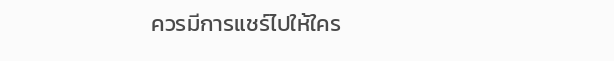ควรมีการแชร์ไปให้ใคร